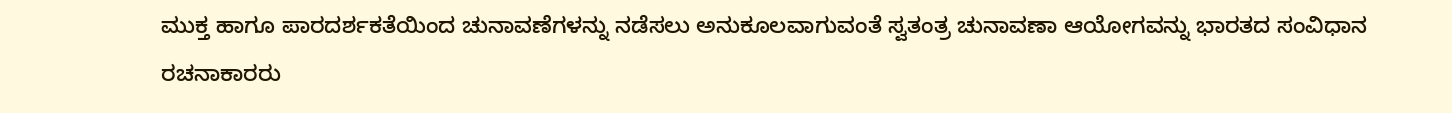ಮುಕ್ತ ಹಾಗೂ ಪಾರದರ್ಶಕತೆಯಿಂದ ಚುನಾವಣೆಗಳನ್ನು ನಡೆಸಲು ಅನುಕೂಲವಾಗುವಂತೆ ಸ್ವತಂತ್ರ ಚುನಾವಣಾ ಆಯೋಗವನ್ನು ಭಾರತದ ಸಂವಿಧಾನ ರಚನಾಕಾರರು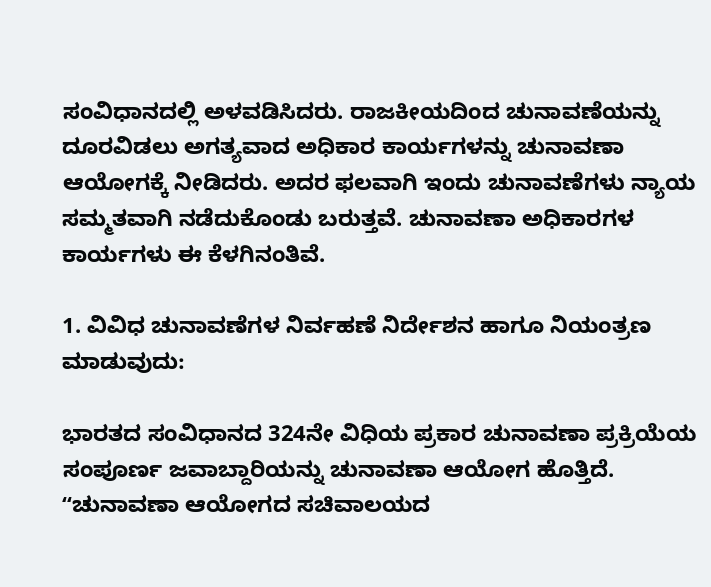ಸಂವಿಧಾನದಲ್ಲಿ ಅಳವಡಿಸಿದರು. ರಾಜಕೀಯದಿಂದ ಚುನಾವಣೆಯನ್ನು ದೂರವಿಡಲು ಅಗತ್ಯವಾದ ಅಧಿಕಾರ ಕಾರ್ಯಗಳನ್ನು ಚುನಾವಣಾ ಆಯೋಗಕ್ಕೆ ನೀಡಿದರು. ಅದರ ಫಲವಾಗಿ ಇಂದು ಚುನಾವಣೆಗಳು ನ್ಯಾಯ ಸಮ್ಮತವಾಗಿ ನಡೆದುಕೊಂಡು ಬರುತ್ತವೆ. ಚುನಾವಣಾ ಅಧಿಕಾರಗಳ ಕಾರ್ಯಗಳು ಈ ಕೆಳಗಿನಂತಿವೆ.

1. ವಿವಿಧ ಚುನಾವಣೆಗಳ ನಿರ್ವಹಣೆ ನಿರ್ದೇಶನ ಹಾಗೂ ನಿಯಂತ್ರಣ ಮಾಡುವುದು:

ಭಾರತದ ಸಂವಿಧಾನದ 324ನೇ ವಿಧಿಯ ಪ್ರಕಾರ ಚುನಾವಣಾ ಪ್ರಕ್ರಿಯೆಯ ಸಂಪೂರ್ಣ ಜವಾಬ್ದಾರಿಯನ್ನು ಚುನಾವಣಾ ಆಯೋಗ ಹೊತ್ತಿದೆ. ʻʻಚುನಾವಣಾ ಆಯೋಗದ ಸಚಿವಾಲಯದ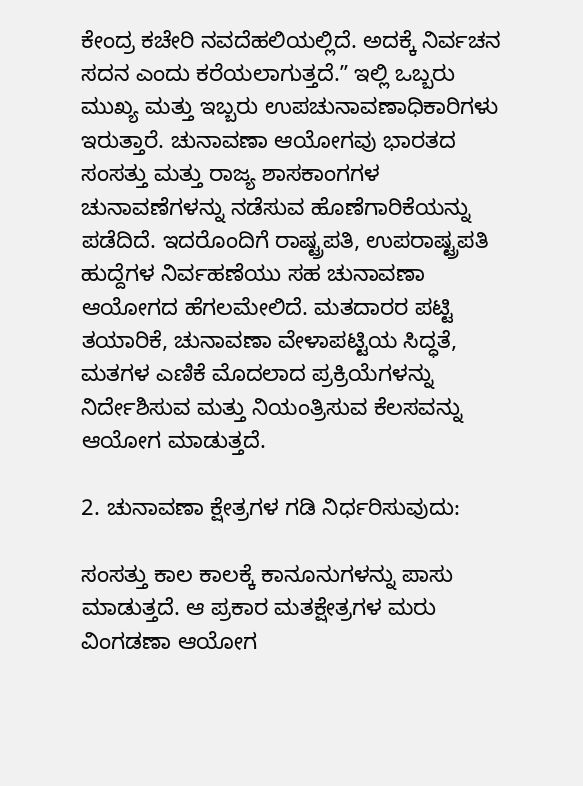ಕೇಂದ್ರ ಕಚೇರಿ ನವದೆಹಲಿಯಲ್ಲಿದೆ. ಅದಕ್ಕೆ ನಿರ್ವಚನ ಸದನ ಎಂದು ಕರೆಯಲಾಗುತ್ತದೆ.ʼʼ ಇಲ್ಲಿ ಒಬ್ಬರು ಮುಖ್ಯ ಮತ್ತು ಇಬ್ಬರು ಉಪಚುನಾವಣಾಧಿಕಾರಿಗಳು ಇರುತ್ತಾರೆ. ಚುನಾವಣಾ ಆಯೋಗವು ಭಾರತದ ಸಂಸತ್ತು ಮತ್ತು ರಾಜ್ಯ ಶಾಸಕಾಂಗಗಳ ಚುನಾವಣೆಗಳನ್ನು ನಡೆಸುವ ಹೊಣೆಗಾರಿಕೆಯನ್ನು ಪಡೆದಿದೆ. ಇದರೊಂದಿಗೆ ರಾಷ್ಟ್ರಪತಿ, ಉಪರಾಷ್ಟ್ರಪತಿ ಹುದ್ದೆಗಳ ನಿರ್ವಹಣೆಯು ಸಹ ಚುನಾವಣಾ ಆಯೋಗದ ಹೆಗಲಮೇಲಿದೆ. ಮತದಾರರ ಪಟ್ಟಿ ತಯಾರಿಕೆ, ಚುನಾವಣಾ ವೇಳಾಪಟ್ಟಿಯ ಸಿದ್ಧತೆ, ಮತಗಳ ಎಣಿಕೆ ಮೊದಲಾದ ಪ್ರಕ್ರಿಯೆಗಳನ್ನು ನಿರ್ದೇಶಿಸುವ ಮತ್ತು ನಿಯಂತ್ರಿಸುವ ಕೆಲಸವನ್ನು ಆಯೋಗ ಮಾಡುತ್ತದೆ.

2. ಚುನಾವಣಾ ಕ್ಷೇತ್ರಗಳ ಗಡಿ ನಿರ್ಧರಿಸುವುದು:

ಸಂಸತ್ತು ಕಾಲ ಕಾಲಕ್ಕೆ ಕಾನೂನುಗಳನ್ನು ಪಾಸು ಮಾಡುತ್ತದೆ. ಆ ಪ್ರಕಾರ ಮತಕ್ಷೇತ್ರಗಳ ಮರು ವಿಂಗಡಣಾ ಆಯೋಗ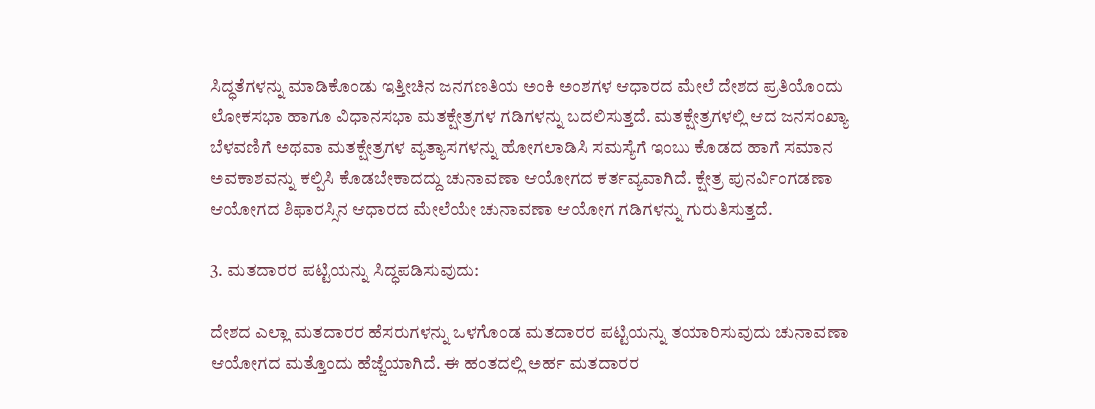ಸಿದ್ಧತೆಗಳನ್ನು ಮಾಡಿಕೊಂಡು ಇತ್ತೀಚಿನ ಜನಗಣತಿಯ ಅಂಕಿ ಅಂಶಗಳ ಆಧಾರದ ಮೇಲೆ ದೇಶದ ಪ್ರತಿಯೊಂದು ಲೋಕಸಭಾ ಹಾಗೂ ವಿಧಾನಸಭಾ ಮತಕ್ಷೇತ್ರಗಳ ಗಡಿಗಳನ್ನು ಬದಲಿಸುತ್ತದೆ. ಮತಕ್ಷೇತ್ರಗಳಲ್ಲಿ ಆದ ಜನಸಂಖ್ಯಾ ಬೆಳವಣಿಗೆ ಅಥವಾ ಮತಕ್ಷೇತ್ರಗಳ ವ್ಯತ್ಯಾಸಗಳನ್ನು ಹೋಗಲಾಡಿಸಿ ಸಮಸ್ಯೆಗೆ ಇಂಬು ಕೊಡದ ಹಾಗೆ ಸಮಾನ ಅವಕಾಶವನ್ನು ಕಲ್ಪಿಸಿ ಕೊಡಬೇಕಾದದ್ದು ಚುನಾವಣಾ ಆಯೋಗದ ಕರ್ತವ್ಯವಾಗಿದೆ. ಕ್ಷೇತ್ರ ಪುನರ್ವಿಂಗಡಣಾ ಆಯೋಗದ ಶಿಫಾರಸ್ಸಿನ ಆಧಾರದ ಮೇಲೆಯೇ ಚುನಾವಣಾ ಆಯೋಗ ಗಡಿಗಳನ್ನು ಗುರುತಿಸುತ್ತದೆ.

3. ಮತದಾರರ ಪಟ್ಟಿಯನ್ನು ಸಿದ್ಧಪಡಿಸುವುದು:

ದೇಶದ ಎಲ್ಲಾ ಮತದಾರರ ಹೆಸರುಗಳನ್ನು ಒಳಗೊಂಡ ಮತದಾರರ ಪಟ್ಟಿಯನ್ನು ತಯಾರಿಸುವುದು ಚುನಾವಣಾ ಆಯೋಗದ ಮತ್ತೊಂದು ಹೆಜ್ಜೆಯಾಗಿದೆ. ಈ ಹಂತದಲ್ಲಿ ಅರ್ಹ ಮತದಾರರ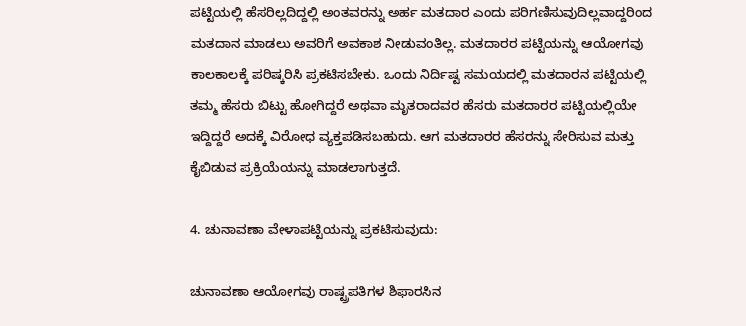ಪಟ್ಟಿಯಲ್ಲಿ ಹೆಸರಿಲ್ಲದಿದ್ದಲ್ಲಿ ಅಂತವರನ್ನು ಅರ್ಹ ಮತದಾರ ಎಂದು ಪರಿಗಣಿಸುವುದಿಲ್ಲವಾದ್ದರಿಂದ ಮತದಾನ ಮಾಡಲು ಅವರಿಗೆ ಅವಕಾಶ ನೀಡುವಂತಿಲ್ಲ. ಮತದಾರರ ಪಟ್ಟಿಯನ್ನು ಆಯೋಗವು ಕಾಲಕಾಲಕ್ಕೆ ಪರಿಷ್ಕರಿಸಿ ಪ್ರಕಟಿಸಬೇಕು. ಒಂದು ನಿರ್ದಿಷ್ಟ ಸಮಯದಲ್ಲಿ ಮತದಾರನ ಪಟ್ಟಿಯಲ್ಲಿ ತಮ್ಮ ಹೆಸರು ಬಿಟ್ಟು ಹೋಗಿದ್ದರೆ ಅಥವಾ ಮೃತರಾದವರ ಹೆಸರು ಮತದಾರರ ಪಟ್ಟಿಯಲ್ಲಿಯೇ ಇದ್ದಿದ್ದರೆ ಅದಕ್ಕೆ ವಿರೋಧ ವ್ಯಕ್ತಪಡಿಸಬಹುದು. ಆಗ ಮತದಾರರ ಹೆಸರನ್ನು ಸೇರಿಸುವ ಮತ್ತು ಕೈಬಿಡುವ ಪ್ರಕ್ರಿಯೆಯನ್ನು ಮಾಡಲಾಗುತ್ತದೆ.

4. ಚುನಾವಣಾ ವೇಳಾಪಟ್ಟಿಯನ್ನು ಪ್ರಕಟಿಸುವುದು:

ಚುನಾವಣಾ ಆಯೋಗವು ರಾಷ್ಟ್ರಪತಿಗಳ ಶಿಫಾರಸಿನ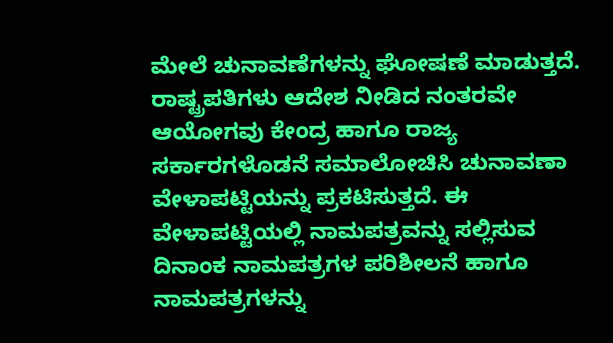ಮೇಲೆ ಚುನಾವಣೆಗಳನ್ನು ಘೋಷಣೆ ಮಾಡುತ್ತದೆ. ರಾಷ್ಟ್ರಪತಿಗಳು ಆದೇಶ ನೀಡಿದ ನಂತರವೇ ಆಯೋಗವು ಕೇಂದ್ರ ಹಾಗೂ ರಾಜ್ಯ ಸರ್ಕಾರಗಳೊಡನೆ ಸಮಾಲೋಚಿಸಿ ಚುನಾವಣಾ ವೇಳಾಪಟ್ಟಿಯನ್ನು ಪ್ರಕಟಿಸುತ್ತದೆ. ಈ ವೇಳಾಪಟ್ಟಿಯಲ್ಲಿ ನಾಮಪತ್ರವನ್ನು ಸಲ್ಲಿಸುವ ದಿನಾಂಕ ನಾಮಪತ್ರಗಳ ಪರಿಶೀಲನೆ ಹಾಗೂ ನಾಮಪತ್ರಗಳನ್ನು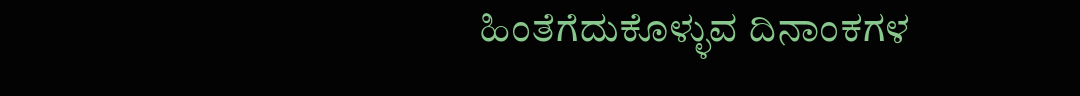ಹಿಂತೆಗೆದುಕೊಳ್ಳುವ ದಿನಾಂಕಗಳ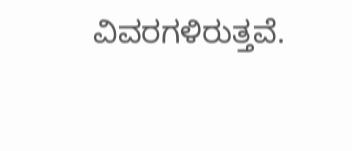ವಿವರಗಳಿರುತ್ತವೆ.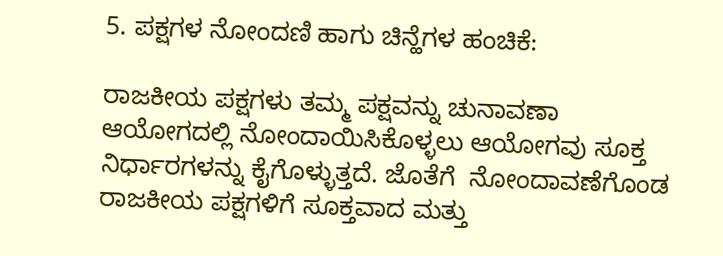5. ಪಕ್ಷಗಳ ನೋಂದಣಿ ಹಾಗು ಚಿನ್ಹೆಗಳ ಹಂಚಿಕೆ:

ರಾಜಕೀಯ ಪಕ್ಷಗಳು ತಮ್ಮ ಪಕ್ಷವನ್ನು ಚುನಾವಣಾ ಆಯೋಗದಲ್ಲಿ ನೋಂದಾಯಿಸಿಕೊಳ್ಳಲು ಆಯೋಗವು ಸೂಕ್ತ ನಿರ್ಧಾರಗಳನ್ನು ಕೈಗೊಳ್ಳುತ್ತದೆ. ಜೊತೆಗೆ  ನೋಂದಾವಣೆಗೊಂಡ ರಾಜಕೀಯ ಪಕ್ಷಗಳಿಗೆ ಸೂಕ್ತವಾದ ಮತ್ತು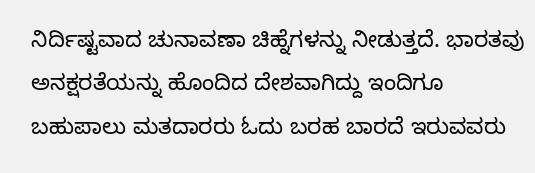ನಿರ್ದಿಷ್ಟವಾದ ಚುನಾವಣಾ ಚಿಹ್ನೆಗಳನ್ನು ನೀಡುತ್ತದೆ. ಭಾರತವು ಅನಕ್ಷರತೆಯನ್ನು ಹೊಂದಿದ ದೇಶವಾಗಿದ್ದು ಇಂದಿಗೂ ಬಹುಪಾಲು ಮತದಾರರು ಓದು ಬರಹ ಬಾರದೆ ಇರುವವರು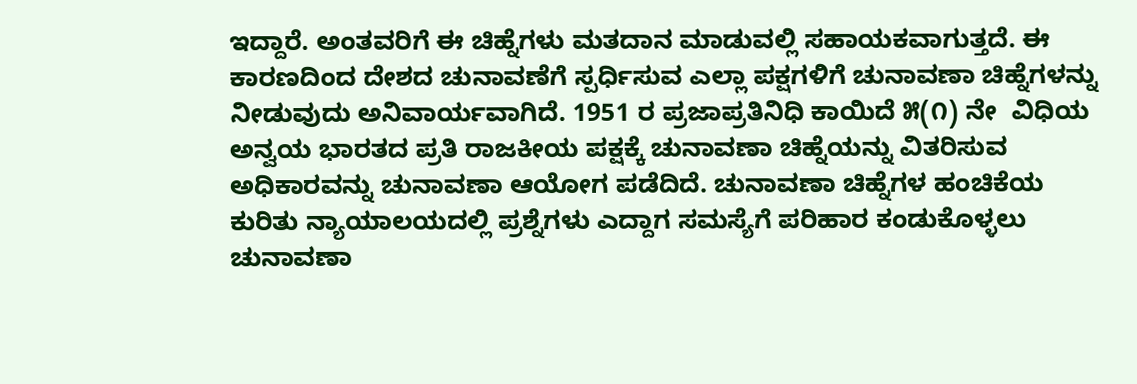ಇದ್ದಾರೆ. ಅಂತವರಿಗೆ ಈ ಚಿಹ್ನೆಗಳು ಮತದಾನ ಮಾಡುವಲ್ಲಿ ಸಹಾಯಕವಾಗುತ್ತದೆ. ಈ ಕಾರಣದಿಂದ ದೇಶದ ಚುನಾವಣೆಗೆ ಸ್ಪರ್ಧಿಸುವ ಎಲ್ಲಾ ಪಕ್ಷಗಳಿಗೆ ಚುನಾವಣಾ ಚಿಹ್ನೆಗಳನ್ನು ನೀಡುವುದು ಅನಿವಾರ್ಯವಾಗಿದೆ. 1951 ರ ಪ್ರಜಾಪ್ರತಿನಿಧಿ ಕಾಯಿದೆ ೫(೧) ನೇ  ವಿಧಿಯ ಅನ್ವಯ ಭಾರತದ ಪ್ರತಿ ರಾಜಕೀಯ ಪಕ್ಷಕ್ಕೆ ಚುನಾವಣಾ ಚಿಹ್ನೆಯನ್ನು ವಿತರಿಸುವ ಅಧಿಕಾರವನ್ನು ಚುನಾವಣಾ ಆಯೋಗ ಪಡೆದಿದೆ. ಚುನಾವಣಾ ಚಿಹ್ನೆಗಳ ಹಂಚಿಕೆಯ ಕುರಿತು ನ್ಯಾಯಾಲಯದಲ್ಲಿ ಪ್ರಶ್ನೆಗಳು ಎದ್ದಾಗ ಸಮಸ್ಯೆಗೆ ಪರಿಹಾರ ಕಂಡುಕೊಳ್ಳಲು ಚುನಾವಣಾ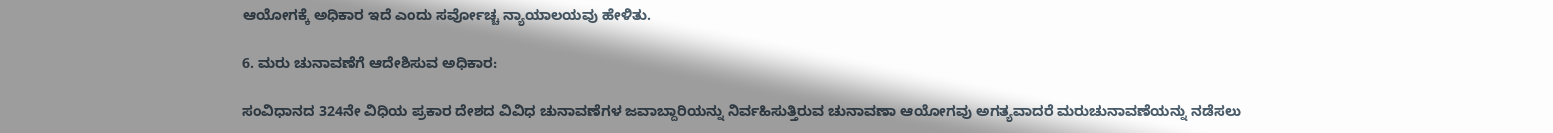ಆಯೋಗಕ್ಕೆ ಅಧಿಕಾರ ಇದೆ ಎಂದು ಸರ್ವೋಚ್ಚ ನ್ಯಾಯಾಲಯವು ಹೇಳಿತು.

6. ಮರು ಚುನಾವಣೆಗೆ ಆದೇಶಿಸುವ ಅಧಿಕಾರ:

ಸಂವಿಧಾನದ 324ನೇ ವಿಧಿಯ ಪ್ರಕಾರ ದೇಶದ ವಿವಿಧ ಚುನಾವಣೆಗಳ ಜವಾಬ್ದಾರಿಯನ್ನು ನಿರ್ವಹಿಸುತ್ತಿರುವ ಚುನಾವಣಾ ಆಯೋಗವು ಅಗತ್ಯವಾದರೆ ಮರುಚುನಾವಣೆಯನ್ನು ನಡೆಸಲು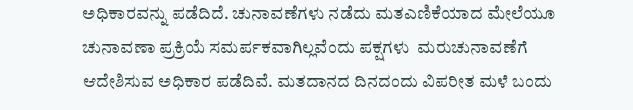ಅಧಿಕಾರವನ್ನು ಪಡೆದಿದೆ. ಚುನಾವಣೆಗಳು ನಡೆದು ಮತಎಣಿಕೆಯಾದ ಮೇಲೆಯೂ ಚುನಾವಣಾ ಪ್ರಕ್ರಿಯೆ ಸಮರ್ಪಕವಾಗಿಲ್ಲವೆಂದು ಪಕ್ಷಗಳು  ಮರುಚುನಾವಣೆಗೆ ಆದೇಶಿಸುವ ಅಧಿಕಾರ ಪಡೆದಿವೆ. ಮತದಾನದ ದಿನದಂದು ವಿಪರೀತ ಮಳೆ ಬಂದು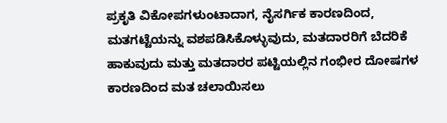ಪ್ರಕೃತಿ ವಿಕೋಪಗಳುಂಟಾದಾಗ, ನೈಸರ್ಗಿಕ ಕಾರಣದಿಂದ, ಮತಗಟ್ಟೆಯನ್ನು ವಶಪಡಿಸಿಕೊಳ್ಳುವುದು, ಮತದಾರರಿಗೆ ಬೆದರಿಕೆ ಹಾಕುವುದು ಮತ್ತು ಮತದಾರರ ಪಟ್ಟಿಯಲ್ಲಿನ ಗಂಭೀರ ದೋಷಗಳ ಕಾರಣದಿಂದ ಮತ ಚಲಾಯಿಸಲು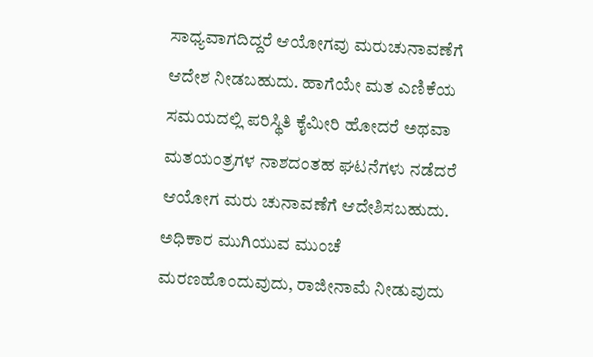ಸಾಧ್ಯವಾಗದಿದ್ದರೆ ಆಯೋಗವು ಮರುಚುನಾವಣೆಗೆ ಆದೇಶ ನೀಡಬಹುದು. ಹಾಗೆಯೇ ಮತ ಎಣಿಕೆಯ ಸಮಯದಲ್ಲಿ ಪರಿಸ್ಥಿತಿ ಕೈಮೀರಿ ಹೋದರೆ ಅಥವಾ ಮತಯಂತ್ರಗಳ ನಾಶದಂತಹ ಘಟನೆಗಳು ನಡೆದರೆ ಆಯೋಗ ಮರು ಚುನಾವಣೆಗೆ ಆದೇಶಿಸಬಹುದು. ಅಧಿಕಾರ ಮುಗಿಯುವ ಮುಂಚೆ ಮರಣಹೊಂದುವುದು, ರಾಜೀನಾಮೆ ನೀಡುವುದು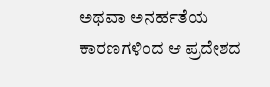ಅಥವಾ ಅನರ್ಹತೆಯ ಕಾರಣಗಳಿಂದ ಆ ಪ್ರದೇಶದ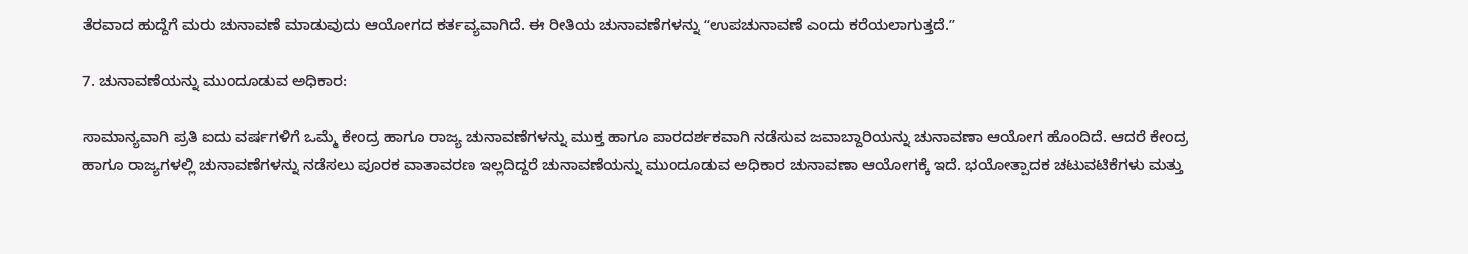ತೆರವಾದ ಹುದ್ದೆಗೆ ಮರು ಚುನಾವಣೆ ಮಾಡುವುದು ಆಯೋಗದ ಕರ್ತವ್ಯವಾಗಿದೆ. ಈ ರೀತಿಯ ಚುನಾವಣೆಗಳನ್ನು ʻʻಉಪಚುನಾವಣೆ ಎಂದು ಕರೆಯಲಾಗುತ್ತದೆ.ʼʼ

7. ಚುನಾವಣೆಯನ್ನು ಮುಂದೂಡುವ ಅಧಿಕಾರ:

ಸಾಮಾನ್ಯವಾಗಿ ಪ್ರತಿ ಐದು ವರ್ಷಗಳಿಗೆ ಒಮ್ಮೆ ಕೇಂದ್ರ ಹಾಗೂ ರಾಜ್ಯ ಚುನಾವಣೆಗಳನ್ನು ಮುಕ್ತ ಹಾಗೂ ಪಾರದರ್ಶಕವಾಗಿ ನಡೆಸುವ ಜವಾಬ್ದಾರಿಯನ್ನು ಚುನಾವಣಾ ಆಯೋಗ ಹೊಂದಿದೆ. ಆದರೆ ಕೇಂದ್ರ ಹಾಗೂ ರಾಜ್ಯಗಳಲ್ಲಿ ಚುನಾವಣೆಗಳನ್ನು ನಡೆಸಲು ಪೂರಕ ವಾತಾವರಣ ಇಲ್ಲದಿದ್ದರೆ ಚುನಾವಣೆಯನ್ನು ಮುಂದೂಡುವ ಅಧಿಕಾರ ಚುನಾವಣಾ ಆಯೋಗಕ್ಕೆ ಇದೆ. ಭಯೋತ್ಪಾದಕ ಚಟುವಟಿಕೆಗಳು ಮತ್ತು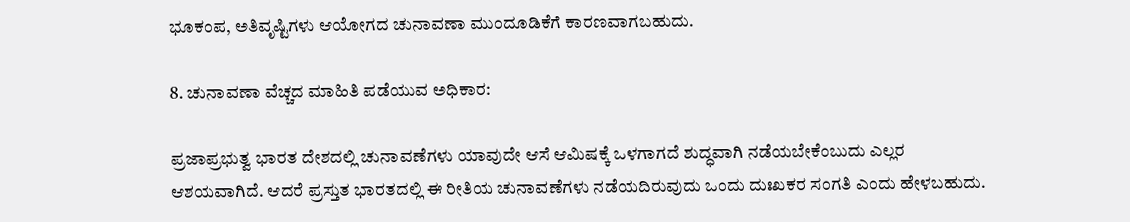ಭೂಕಂಪ, ಅತಿವೃಷ್ಟಿಗಳು ಆಯೋಗದ ಚುನಾವಣಾ ಮುಂದೂಡಿಕೆಗೆ ಕಾರಣವಾಗಬಹುದು.

8. ಚುನಾವಣಾ ವೆಚ್ಚದ ಮಾಹಿತಿ ಪಡೆಯುವ ಅಧಿಕಾರ:

ಪ್ರಜಾಪ್ರಭುತ್ವ ಭಾರತ ದೇಶದಲ್ಲಿ ಚುನಾವಣೆಗಳು ಯಾವುದೇ ಆಸೆ ಆಮಿಷಕ್ಕೆ ಒಳಗಾಗದೆ ಶುದ್ಧವಾಗಿ ನಡೆಯಬೇಕೆಂಬುದು ಎಲ್ಲರ ಆಶಯವಾಗಿದೆ. ಆದರೆ ಪ್ರಸ್ತುತ ಭಾರತದಲ್ಲಿ ಈ ರೀತಿಯ ಚುನಾವಣೆಗಳು ನಡೆಯದಿರುವುದು ಒಂದು ದುಃಖಕರ ಸಂಗತಿ ಎಂದು ಹೇಳಬಹುದು.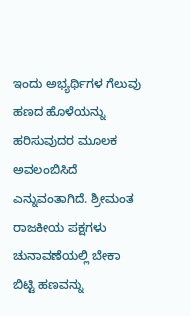ಇಂದು ಅಭ್ಯರ್ಥಿಗಳ ಗೆಲುವು ಹಣದ ಹೊಳೆಯನ್ನು ಹರಿಸುವುದರ ಮೂಲಕ ಅವಲಂಬಿಸಿದೆ ಎನ್ನುವಂತಾಗಿದೆ. ಶ್ರೀಮಂತ ರಾಜಕೀಯ ಪಕ್ಷಗಳು ಚುನಾವಣೆಯಲ್ಲಿ ಬೇಕಾ ಬಿಟ್ಟಿ ಹಣವನ್ನು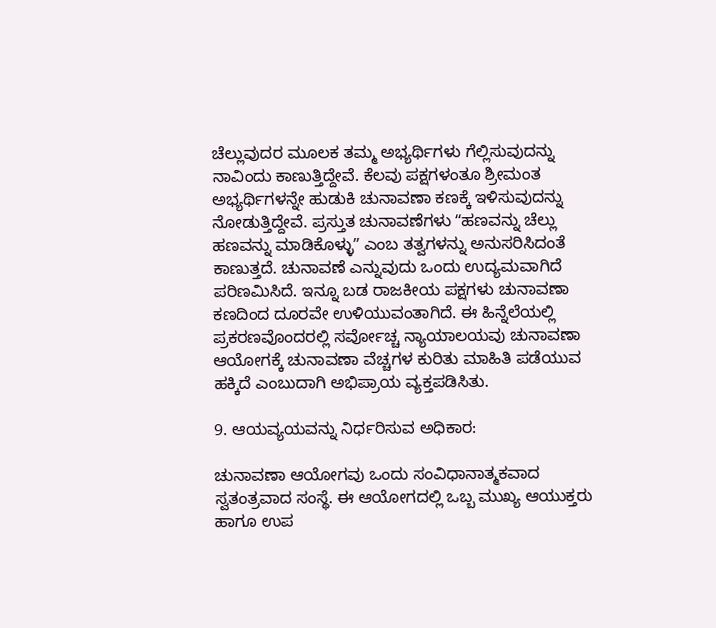ಚೆಲ್ಲುವುದರ ಮೂಲಕ ತಮ್ಮ ಅಭ್ಯರ್ಥಿಗಳು ಗೆಲ್ಲಿಸುವುದನ್ನು ನಾವಿಂದು ಕಾಣುತ್ತಿದ್ದೇವೆ. ಕೆಲವು ಪಕ್ಷಗಳಂತೂ ಶ್ರೀಮಂತ ಅಭ್ಯರ್ಥಿಗಳನ್ನೇ ಹುಡುಕಿ ಚುನಾವಣಾ ಕಣಕ್ಕೆ ಇಳಿಸುವುದನ್ನು ನೋಡುತ್ತಿದ್ದೇವೆ. ಪ್ರಸ್ತುತ ಚುನಾವಣೆಗಳು ʻʻಹಣವನ್ನು ಚೆಲ್ಲು ಹಣವನ್ನು ಮಾಡಿಕೊಳ್ಳುʼʼ ಎಂಬ ತತ್ವಗಳನ್ನು ಅನುಸರಿಸಿದಂತೆ ಕಾಣುತ್ತದೆ. ಚುನಾವಣೆ ಎನ್ನುವುದು ಒಂದು ಉದ್ಯಮವಾಗಿದೆ ಪರಿಣಮಿಸಿದೆ. ಇನ್ನೂ ಬಡ ರಾಜಕೀಯ ಪಕ್ಷಗಳು ಚುನಾವಣಾ ಕಣದಿಂದ ದೂರವೇ ಉಳಿಯುವಂತಾಗಿದೆ. ಈ ಹಿನ್ನೆಲೆಯಲ್ಲಿ ಪ್ರಕರಣವೊಂದರಲ್ಲಿ ಸರ್ವೋಚ್ಚ ನ್ಯಾಯಾಲಯವು ಚುನಾವಣಾ ಆಯೋಗಕ್ಕೆ ಚುನಾವಣಾ ವೆಚ್ಚಗಳ ಕುರಿತು ಮಾಹಿತಿ ಪಡೆಯುವ ಹಕ್ಕಿದೆ ಎಂಬುದಾಗಿ ಅಭಿಪ್ರಾಯ ವ್ಯಕ್ತಪಡಿಸಿತು.

9. ಆಯವ್ಯಯವನ್ನು ನಿರ್ಧರಿಸುವ ಅಧಿಕಾರ:

ಚುನಾವಣಾ ಆಯೋಗವು ಒಂದು ಸಂವಿಧಾನಾತ್ಮಕವಾದ ಸ್ವತಂತ್ರವಾದ ಸಂಸ್ಥೆ. ಈ ಆಯೋಗದಲ್ಲಿ ಒಬ್ಬ ಮುಖ್ಯ ಆಯುಕ್ತರು ಹಾಗೂ ಉಪ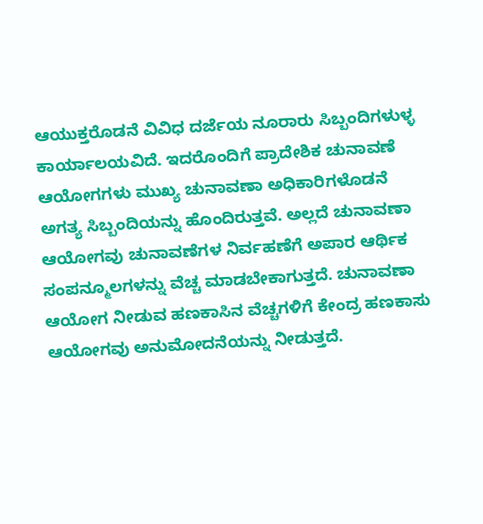ಆಯುಕ್ತರೊಡನೆ ವಿವಿಧ ದರ್ಜೆಯ ನೂರಾರು ಸಿಬ್ಬಂದಿಗಳುಳ್ಳ ಕಾರ್ಯಾಲಯವಿದೆ. ಇದರೊಂದಿಗೆ ಪ್ರಾದೇಶಿಕ ಚುನಾವಣೆ ಆಯೋಗಗಳು ಮುಖ್ಯ ಚುನಾವಣಾ ಅಧಿಕಾರಿಗಳೊಡನೆ ಅಗತ್ಯ ಸಿಬ್ಬಂದಿಯನ್ನು ಹೊಂದಿರುತ್ತವೆ. ಅಲ್ಲದೆ ಚುನಾವಣಾ ಆಯೋಗವು ಚುನಾವಣೆಗಳ ನಿರ್ವಹಣೆಗೆ ಅಪಾರ ಆರ್ಥಿಕ ಸಂಪನ್ಮೂಲಗಳನ್ನು ವೆಚ್ಚ ಮಾಡಬೇಕಾಗುತ್ತದೆ. ಚುನಾವಣಾ ಆಯೋಗ ನೀಡುವ ಹಣಕಾಸಿನ ವೆಚ್ಚಗಳಿಗೆ ಕೇಂದ್ರ ಹಣಕಾಸು ಆಯೋಗವು ಅನುಮೋದನೆಯನ್ನು ನೀಡುತ್ತದೆ.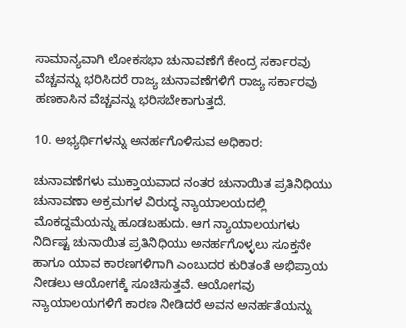ಸಾಮಾನ್ಯವಾಗಿ ಲೋಕಸಭಾ ಚುನಾವಣೆಗೆ ಕೇಂದ್ರ ಸರ್ಕಾರವು ವೆಚ್ಚವನ್ನು ಭರಿಸಿದರೆ ರಾಜ್ಯ ಚುನಾವಣೆಗಳಿಗೆ ರಾಜ್ಯ ಸರ್ಕಾರವು ಹಣಕಾಸಿನ ವೆಚ್ಚವನ್ನು ಭರಿಸಬೇಕಾಗುತ್ತದೆ.

10. ಅಭ್ಯರ್ಥಿಗಳನ್ನು ಅನರ್ಹಗೊಳಿಸುವ ಅಧಿಕಾರ:

ಚುನಾವಣೆಗಳು ಮುಕ್ತಾಯವಾದ ನಂತರ ಚುನಾಯಿತ ಪ್ರತಿನಿಧಿಯು ಚುನಾವಣಾ ಅಕ್ರಮಗಳ ವಿರುದ್ಧ ನ್ಯಾಯಾಲಯದಲ್ಲಿ ಮೊಕದ್ದಮೆಯನ್ನು ಹೂಡಬಹುದು. ಆಗ ನ್ಯಾಯಾಲಯಗಳು ನಿರ್ದಿಷ್ಟ ಚುನಾಯಿತ ಪ್ರತಿನಿಧಿಯು ಅನರ್ಹಗೊಳ್ಳಲು ಸೂಕ್ತನೇ ಹಾಗೂ ಯಾವ ಕಾರಣಗಳಿಗಾಗಿ ಎಂಬುದರ ಕುರಿತಂತೆ ಅಭಿಪ್ರಾಯ ನೀಡಲು ಆಯೋಗಕ್ಕೆ ಸೂಚಿಸುತ್ತವೆ. ಆಯೋಗವು ನ್ಯಾಯಾಲಯಗಳಿಗೆ ಕಾರಣ ನೀಡಿದರೆ ಅವನ ಅನರ್ಹತೆಯನ್ನು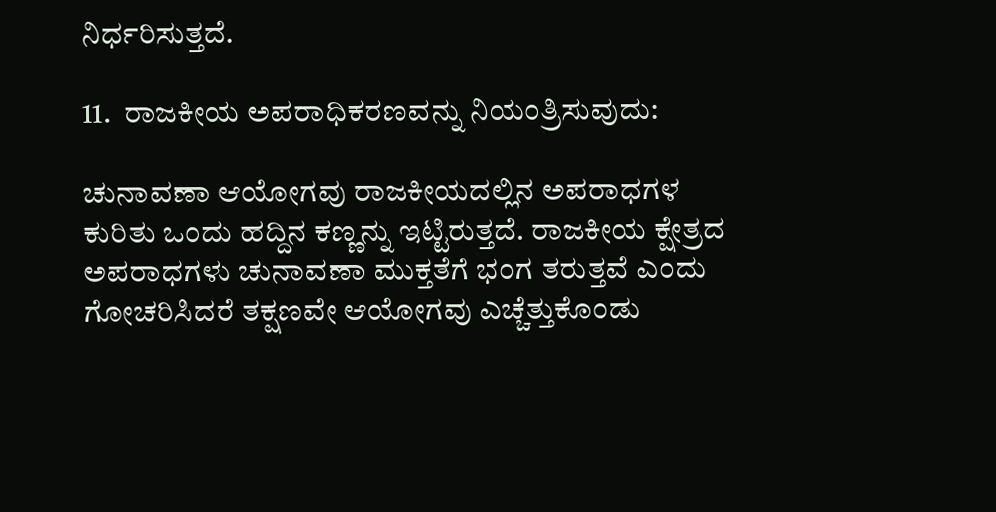ನಿರ್ಧರಿಸುತ್ತದೆ.

11.  ರಾಜಕೀಯ ಅಪರಾಧಿಕರಣವನ್ನು ನಿಯಂತ್ರಿಸುವುದು:

ಚುನಾವಣಾ ಆಯೋಗವು ರಾಜಕೀಯದಲ್ಲಿನ ಅಪರಾಧಗಳ ಕುರಿತು ಒಂದು ಹದ್ದಿನ ಕಣ್ಣನ್ನು ಇಟ್ಟಿರುತ್ತದೆ. ರಾಜಕೀಯ ಕ್ಷೇತ್ರದ ಅಪರಾಧಗಳು ಚುನಾವಣಾ ಮುಕ್ತತೆಗೆ ಭಂಗ ತರುತ್ತವೆ ಎಂದು ಗೋಚರಿಸಿದರೆ ತಕ್ಷಣವೇ ಆಯೋಗವು ಎಚ್ಚೆತ್ತುಕೊಂಡು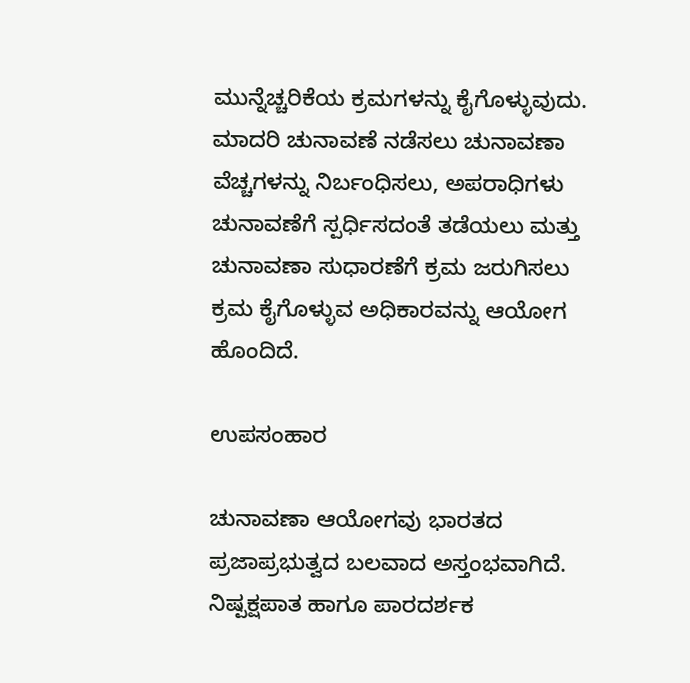ಮುನ್ನೆಚ್ಚರಿಕೆಯ ಕ್ರಮಗಳನ್ನು ಕೈಗೊಳ್ಳುವುದು. ಮಾದರಿ ಚುನಾವಣೆ ನಡೆಸಲು ಚುನಾವಣಾ ವೆಚ್ಚಗಳನ್ನು ನಿರ್ಬಂಧಿಸಲು, ಅಪರಾಧಿಗಳು ಚುನಾವಣೆಗೆ ಸ್ಪರ್ಧಿಸದಂತೆ ತಡೆಯಲು ಮತ್ತು ಚುನಾವಣಾ ಸುಧಾರಣೆಗೆ ಕ್ರಮ ಜರುಗಿಸಲು ಕ್ರಮ ಕೈಗೊಳ್ಳುವ ಅಧಿಕಾರವನ್ನು ಆಯೋಗ ಹೊಂದಿದೆ.

ಉಪಸಂಹಾರ

ಚುನಾವಣಾ ಆಯೋಗವು ಭಾರತದ ಪ್ರಜಾಪ್ರಭುತ್ವದ ಬಲವಾದ ಅಸ್ತಂಭವಾಗಿದೆ. ನಿಷ್ಪಕ್ಷಪಾತ ಹಾಗೂ ಪಾರದರ್ಶಕ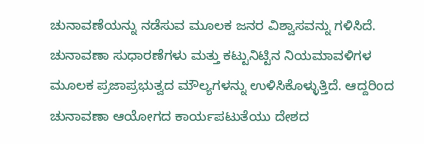ಚುನಾವಣೆಯನ್ನು ನಡೆಸುವ ಮೂಲಕ ಜನರ ವಿಶ್ವಾಸವನ್ನು ಗಳಿಸಿದೆ. ಚುನಾವಣಾ ಸುಧಾರಣೆಗಳು ಮತ್ತು ಕಟ್ಟುನಿಟ್ಟಿನ ನಿಯಮಾವಳಿಗಳ ಮೂಲಕ ಪ್ರಜಾಪ್ರಭುತ್ವದ ಮೌಲ್ಯಗಳನ್ನು ಉಳಿಸಿಕೊಳ್ಳುತ್ತಿದೆ. ಆದ್ದರಿಂದ ಚುನಾವಣಾ ಆಯೋಗದ ಕಾರ್ಯಪಟುತೆಯು ದೇಶದ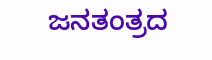ಜನತಂತ್ರದ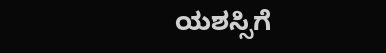ಯಶಸ್ಸಿಗೆ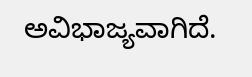ಅವಿಭಾಜ್ಯವಾಗಿದೆ.